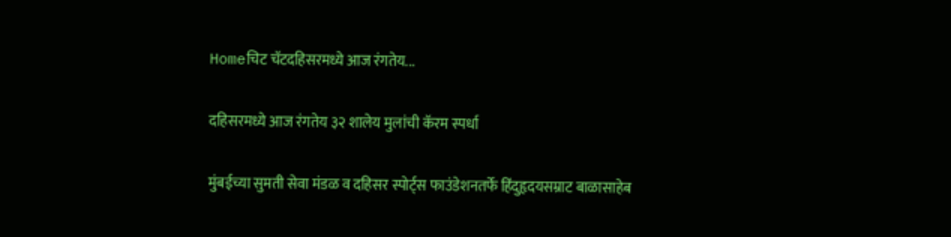Homeचिट चॅटदहिसरमध्ये आज रंगतेय...

दहिसरमध्ये आज रंगतेय ३२ शालेय मुलांची कॅरम स्पर्धा

मुंबईच्या सुमती सेवा मंडळ व दहिसर स्पोर्ट्स फाउंडेशनतर्फे हिंदुहृदयसम्राट बाळासाहेब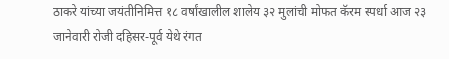ठाकरे यांच्या जयंतीनिमित्त १८ वर्षांखालील शालेय ३२ मुलांची मोफत कॅरम स्पर्धा आज २३ जानेवारी रोजी दहिसर-पूर्व येथे रंगत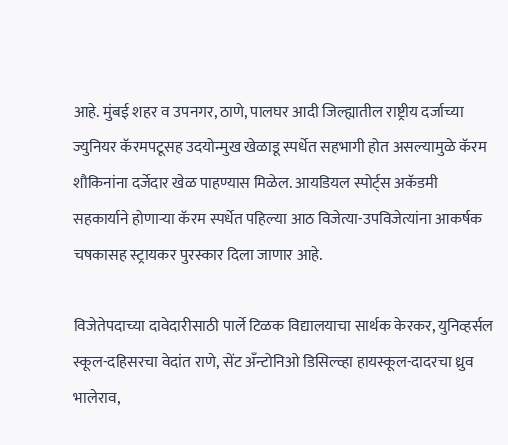आहे. मुंबई शहर व उपनगर, ठाणे, पालघर आदी जिल्ह्यातील राष्ट्रीय दर्जाच्या ज्युनियर कॅरमपटूसह उदयोन्मुख खेळाडू स्पर्धेत सहभागी होत असल्यामुळे कॅरम शौकिनांना दर्जेदार खेळ पाहण्यास मिळेल. आयडियल स्पोर्ट्स अकॅडमी सहकार्याने होणाऱ्या कॅरम स्पर्धेत पहिल्या आठ विजेत्या-उपविजेत्यांना आकर्षक चषकासह स्ट्रायकर पुरस्कार दिला जाणार आहे.

विजेतेपदाच्या दावेदारीसाठी पार्ले टिळक विद्यालयाचा सार्थक केरकर, युनिव्हर्सल स्कूल-दहिसरचा वेदांत राणे, सेंट अँन्टोनिओ डिसिल्व्हा हायस्कूल-दादरचा ध्रुव भालेराव,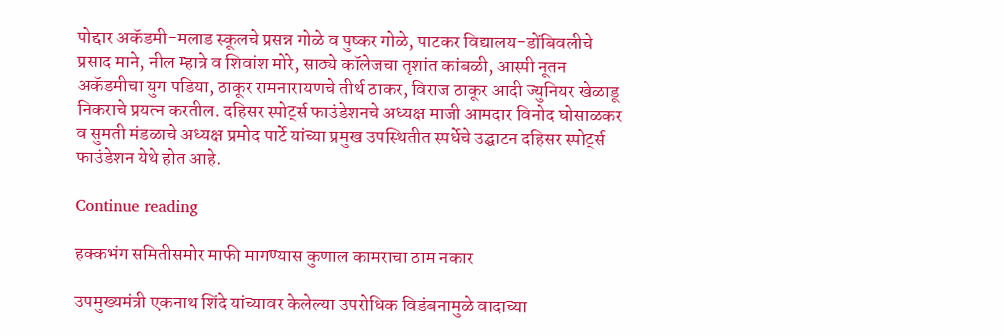पोद्दार अकॅडमी-मलाड स्कूलचे प्रसन्न गोळे व पुष्कर गोळे, पाटकर विद्यालय-डोंबिवलीचे प्रसाद माने, नील म्हात्रे व शिवांश मोरे, साठ्ये कॉलेजचा तृशांत कांबळी, आस्पी नूतन अकॅडमीचा युग पडिया, ठाकूर रामनारायणचे तीर्थ ठाकर, विराज ठाकूर आदी ज्युनियर खेळाडू निकराचे प्रयत्न करतील. दहिसर स्पोर्ट्स फाउंडेशनचे अध्यक्ष माजी आमदार विनोद घोसाळकर व सुमती मंडळाचे अध्यक्ष प्रमोद पार्टे यांच्या प्रमुख उपस्थितीत स्पर्धेचे उद्घाटन दहिसर स्पोर्ट्स फाउंडेशन येथे होत आहे.

Continue reading

हक्कभंग समितीसमोर माफी मागण्यास कुणाल कामराचा ठाम नकार

उपमुख्यमंत्री एकनाथ शिंदे यांच्यावर केलेल्या उपरोधिक विडंबनामुळे वादाच्या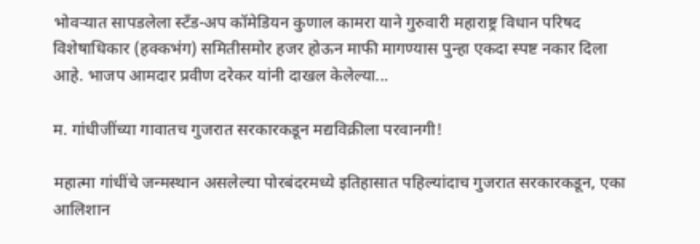भोवऱ्यात सापडलेला स्टँड-अप कॉमेडियन कुणाल कामरा याने गुरुवारी महाराष्ट्र विधान परिषद विशेषाधिकार (हक्कभंग) समितीसमोर हजर होऊन माफी मागण्यास पुन्हा एकदा स्पष्ट नकार दिला आहे. भाजप आमदार प्रवीण दरेकर यांनी दाखल केलेल्या...

म. गांधीजींच्या गावातच गुजरात सरकारकडून मद्यविक्रीला परवानगी!

महात्मा गांधींचे जन्मस्थान असलेल्या पोरबंदरमध्ये इतिहासात पहिल्यांदाच गुजरात सरकारकडून, एका आलिशान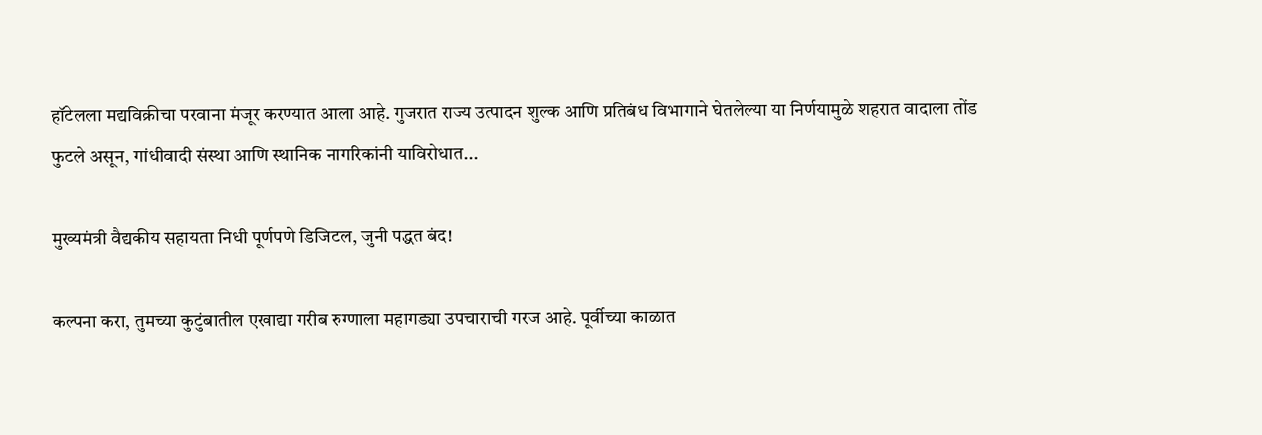हॉटेलला मद्यविक्रीचा परवाना मंजूर करण्यात आला आहे. गुजरात राज्य उत्पादन शुल्क आणि प्रतिबंध विभागाने घेतलेल्या या निर्णयामुळे शहरात वादाला तोंड फुटले असून, गांधीवादी संस्था आणि स्थानिक नागरिकांनी याविरोधात...

मुख्यमंत्री वैद्यकीय सहायता निधी पूर्णपणे डिजिटल, जुनी पद्धत बंद!

कल्पना करा, तुमच्या कुटुंबातील एखाद्या गरीब रुग्णाला महागड्या उपचाराची गरज आहे. पूर्वीच्या काळात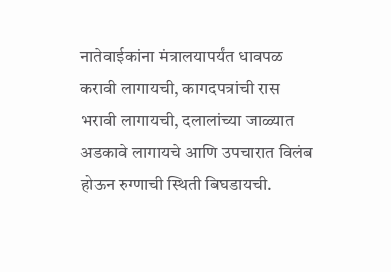नातेवाईकांना मंत्रालयापर्यंत धावपळ करावी लागायची, कागदपत्रांची रास भरावी लागायची, दलालांच्या जाळ्यात अडकावे लागायचे आणि उपचारात विलंब होऊन रुग्णाची स्थिती बिघडायची.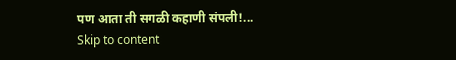पण आता ती सगळी कहाणी संपली!...
Skip to content